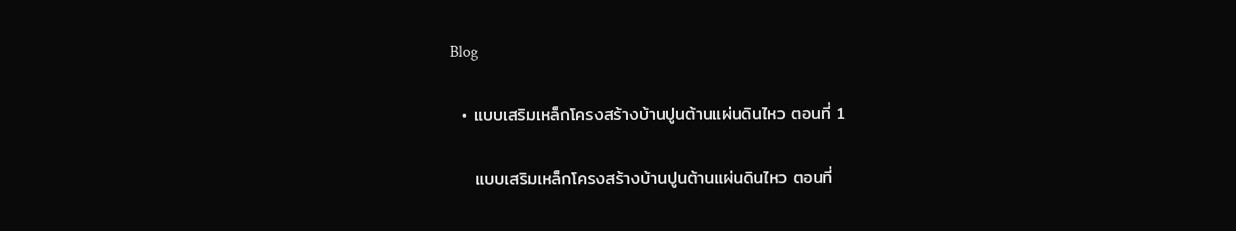Blog

  • แบบเสริมเหล็กโครงสร้างบ้านปูนต้านแผ่นดินไหว ตอนที่ 1

    แบบเสริมเหล็กโครงสร้างบ้านปูนต้านแผ่นดินไหว ตอนที่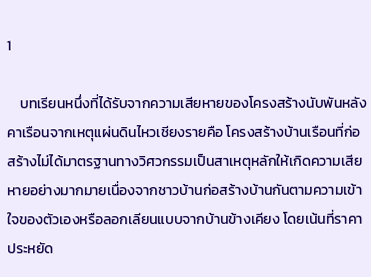1

    บทเรียนหนึ่งที่ได้รับจากความเสียหายของโครงสร้างนับพันหลังคาเรือนจากเหตุแผ่นดินไหวเชียงรายคือ โครงสร้างบ้านเรือนที่ก่อสร้างไม่ได้มาตรฐานทางวิศวกรรมเป็นสาเหตุหลักให้เกิดความเสียหายอย่างมากมายเนื่องจากชาวบ้านก่อสร้างบ้านกันตามความเข้าใจของตัวเองหรือลอกเลียนแบบจากบ้านข้างเคียง โดยเน้นที่ราคาประหยัด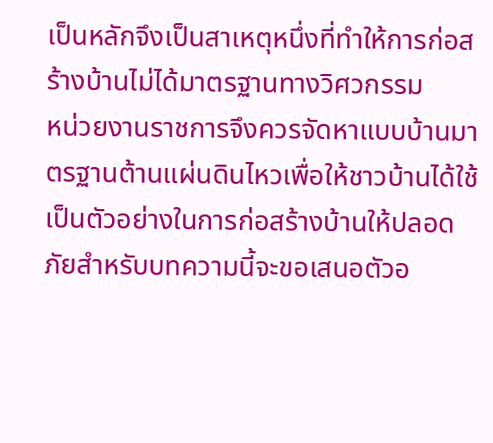เป็นหลักจึงเป็นสาเหตุหนึ่งที่ทำให้การก่อสร้างบ้านไม่ได้มาตรฐานทางวิศวกรรม                 หน่วยงานราชการจึงควรจัดหาแบบบ้านมาตรฐานต้านแผ่นดินไหวเพื่อให้ชาวบ้านได้ใช้เป็นตัวอย่างในการก่อสร้างบ้านให้ปลอดภัยสำหรับบทความนี้จะขอเสนอตัวอ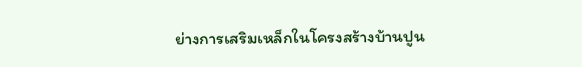ย่างการเสริมเหล็กในโครงสร้างบ้านปูน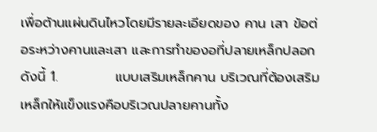เพื่อต้านแผ่นดินไหวโดยมีรายละเอียดของ คาน เสา ข้อต่อระหว่างคานและเสา และการทำของอที่ปลายเหล็กปลอกดังนี้ 1.            แบบเสริมเหล็กคาน บริเวณที่ต้องเสริมเหล็กให้แข็งแรงคือบริเวณปลายคานทั้ง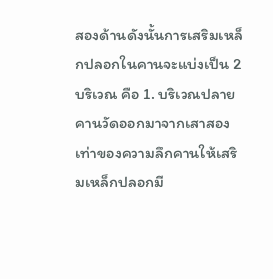สองด้านดังนั้นการเสริมเหล็กปลอกในคานจะแบ่งเป็น 2 บริเวณ คือ 1. บริเวณปลายคานวัดออกมาจากเสาสองเท่าของความลึกคานให้เสริมเหล็กปลอกมี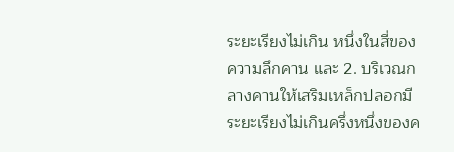ระยะเรียงไม่เกิน หนึ่งในสี่ของความลึกคาน และ 2. บริเวณกลางคานให้เสริมเหล็กปลอกมีระยะเรียงไม่เกินครึ่งหนึ่งของค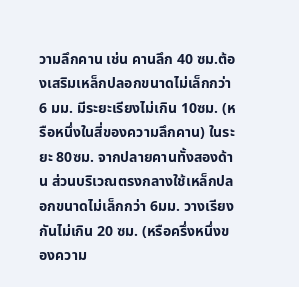วามลึกคาน เช่น คานลึก 40 ซม.ต้องเสริมเหล็กปลอกขนาดไม่เล็กกว่า 6 มม. มีระยะเรียงไม่เกิน 10ซม. (หรือหนึ่งในสี่ของความลึกคาน) ในระยะ 80ซม. จากปลายคานทั้งสองด้าน ส่วนบริเวณตรงกลางใช้เหล็กปลอกขนาดไม่เล็กกว่า 6มม. วางเรียงกันไม่เกิน 20 ซม. (หรือครึ่งหนึ่งของความ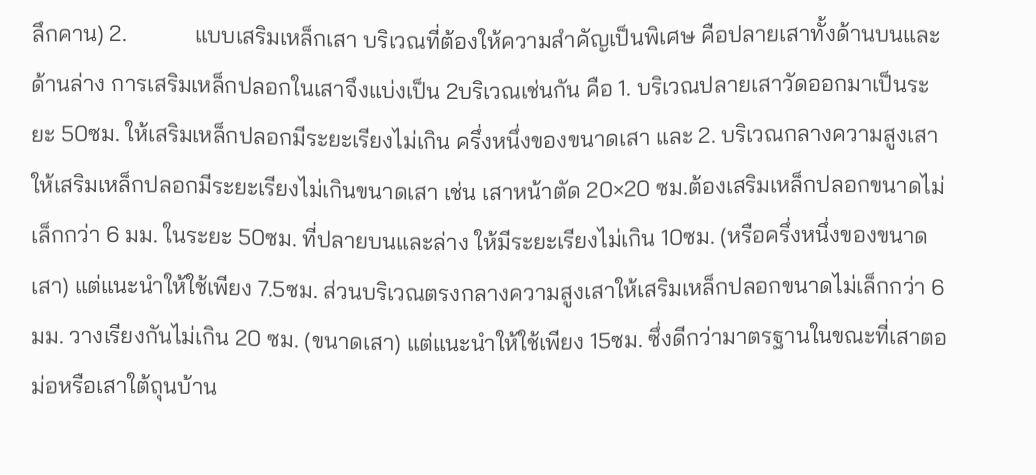ลึกคาน) 2.            แบบเสริมเหล็กเสา บริเวณที่ต้องให้ความสำคัญเป็นพิเศษ คือปลายเสาทั้งด้านบนและด้านล่าง การเสริมเหล็กปลอกในเสาจึงแบ่งเป็น 2บริเวณเช่นกัน คือ 1. บริเวณปลายเสาวัดออกมาเป็นระยะ 50ซม. ให้เสริมเหล็กปลอกมีระยะเรียงไม่เกิน ครึ่งหนึ่งของขนาดเสา และ 2. บริเวณกลางความสูงเสาให้เสริมเหล็กปลอกมีระยะเรียงไม่เกินขนาดเสา เช่น เสาหน้าตัด 20×20 ซม.ต้องเสริมเหล็กปลอกขนาดไม่เล็กกว่า 6 มม. ในระยะ 50ซม. ที่ปลายบนและล่าง ให้มีระยะเรียงไม่เกิน 10ซม. (หรือครึ่งหนึ่งของขนาดเสา) แต่แนะนำให้ใช้เพียง 7.5ซม. ส่วนบริเวณตรงกลางความสูงเสาให้เสริมเหล็กปลอกขนาดไม่เล็กกว่า 6มม. วางเรียงกันไม่เกิน 20 ซม. (ขนาดเสา) แต่แนะนำให้ใช้เพียง 15ซม. ซึ่งดีกว่ามาตรฐานในขณะที่เสาตอม่อหรือเสาใต้ถุนบ้าน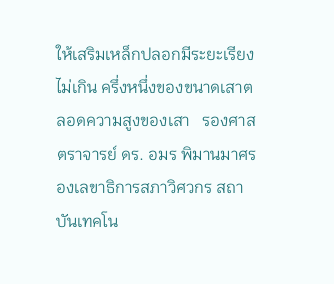ให้เสริมเหล็กปลอกมีระยะเรียงไม่เกิน ครึ่งหนึ่งของขนาดเสาตลอดความสูงของเสา   รองศาสตราจารย์ ดร. อมร พิมานมาศรองเลขาธิการสภาวิศวกร สถาบันเทคโน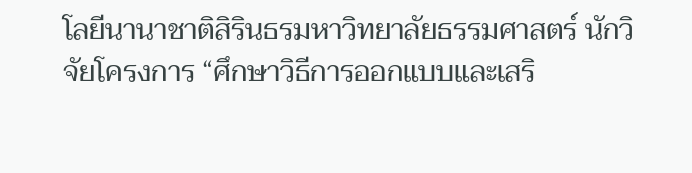โลยีนานาชาติสิรินธรมหาวิทยาลัยธรรมศาสตร์ นักวิจัยโครงการ “ศึกษาวิธีการออกแบบและเสริ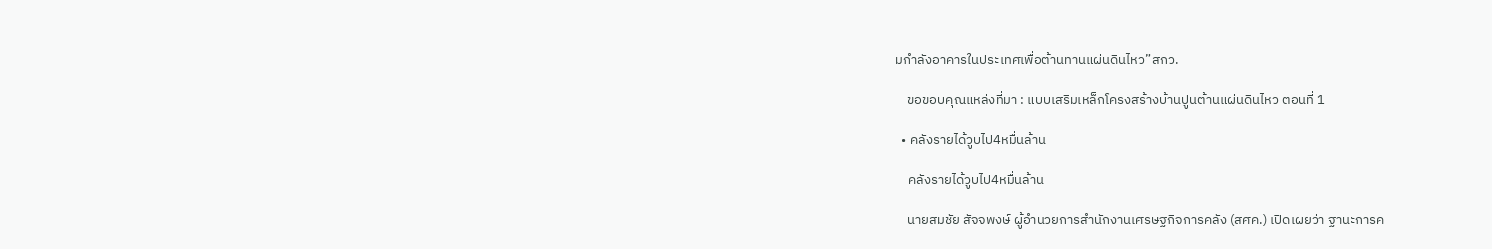มกำลังอาคารในประเทศเพื่อต้านทานแผ่นดินไหว”สกว.

    ขอขอบคุณแหล่งที่มา : แบบเสริมเหล็กโครงสร้างบ้านปูนต้านแผ่นดินไหว ตอนที่ 1

  • คลังรายได้วูบไป4หมื่นล้าน

    คลังรายได้วูบไป4หมื่นล้าน

    นายสมชัย สัจจพงษ์ ผู้อำนวยการสำนักงานเศรษฐกิจการคลัง (สศค.) เปิดเผยว่า ฐานะการค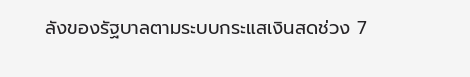ลังของรัฐบาลตามระบบกระแสเงินสดช่วง 7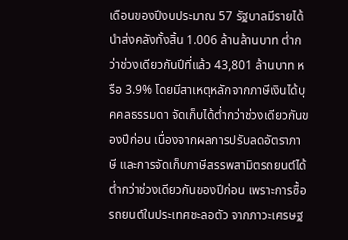เดือนของปีงบประมาณ 57 รัฐบาลมีรายได้นำส่งคลังทั้งสิ้น 1.006 ล้านล้านบาท ต่ำกว่าช่วงเดียวกันปีที่แล้ว 43,801 ล้านบาท หรือ 3.9% โดยมีสาเหตุหลักจากภาษีเงินได้บุคคลธรรมดา จัดเก็บได้ต่ำกว่าช่วงเดียวกันของปีก่อน เนื่องจากผลการปรับลดอัตราภาษี และการจัดเก็บภาษีสรรพสามิตรถยนต์ได้ต่ำกว่าช่วงเดียวกันของปีก่อน เพราะการซื้อรถยนต์ในประเทศชะลอตัว จากภาวะเศรษฐ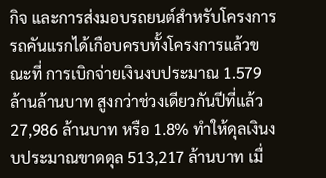กิจ และการส่งมอบรถยนต์สำหรับโครงการรถคันแรกได้เกือบครบทั้งโครงการแล้วขณะที่ การเบิกจ่ายเงินงบประมาณ 1.579 ล้านล้านบาท สูงกว่าช่วงเดียวกันปีที่แล้ว 27,986 ล้านบาท หรือ 1.8% ทำให้ดุลเงินงบประมาณขาดดุล 513,217 ล้านบาท เมื่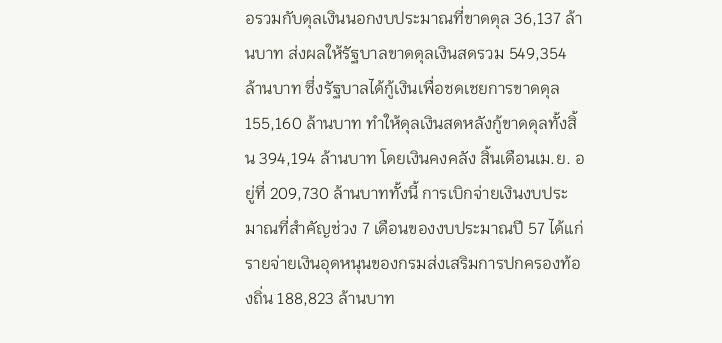อรวมกับดุลเงินนอกงบประมาณที่ขาดดุล 36,137 ล้านบาท ส่งผลให้รัฐบาลขาดดุลเงินสดรวม 549,354 ล้านบาท ซึ่งรัฐบาลได้กู้เงินเพื่อชดเชยการขาดดุล 155,160 ล้านบาท ทำให้ดุลเงินสดหลังกู้ขาดดุลทั้งสิ้น 394,194 ล้านบาท โดยเงินคงคลัง สิ้นเดือนเม.ย. อยู่ที่ 209,730 ล้านบาททั้งนี้ การเบิกจ่ายเงินงบประมาณที่สำคัญช่วง 7 เดือนของงบประมาณปี 57 ได้แก่ รายจ่ายเงินอุดหนุนของกรมส่งเสริมการปกครองท้องถิ่น 188,823 ล้านบาท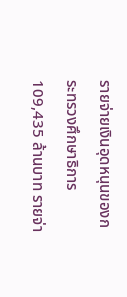รายจ่ายเงินอุดหนุนของกระทรวงศึกษาธิการ 109,435 ล้านบาท รายจ่า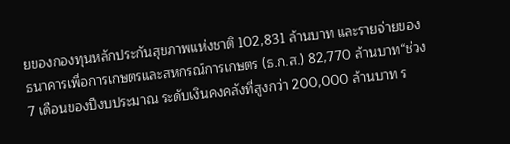ยของกองทุนหลักประกันสุขภาพแห่งชาติ 102,831 ล้านบาท และรายจ่ายของธนาคารเพื่อการเกษตรและสหกรณ์การเกษตร (ธ.ก.ส.) 82,770 ล้านบาท“ช่วง 7 เดือนของปีงบประมาณ ระดับเงินคงคลังที่สูงกว่า 200,000 ล้านบาท ร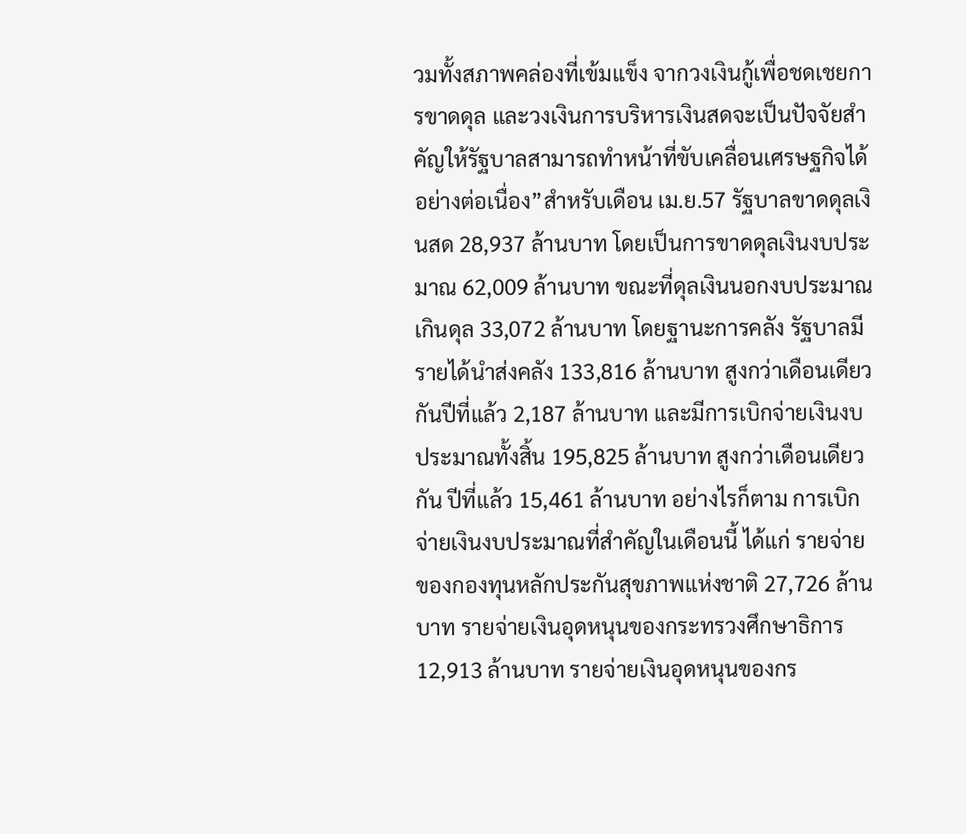วมทั้งสภาพคล่องที่เข้มแข็ง จากวงเงินกู้เพื่อชดเชยการขาดดุล และวงเงินการบริหารเงินสดจะเป็นปัจจัยสำคัญให้รัฐบาลสามารถทำหน้าที่ขับเคลื่อนเศรษฐกิจได้อย่างต่อเนื่อง”สำหรับเดือน เม.ย.57 รัฐบาลขาดดุลเงินสด 28,937 ล้านบาท โดยเป็นการขาดดุลเงินงบประมาณ 62,009 ล้านบาท ขณะที่ดุลเงินนอกงบประมาณเกินดุล 33,072 ล้านบาท โดยฐานะการคลัง รัฐบาลมีรายได้นำส่งคลัง 133,816 ล้านบาท สูงกว่าเดือนเดียวกันปีที่แล้ว 2,187 ล้านบาท และมีการเบิกจ่ายเงินงบประมาณทั้งสิ้น 195,825 ล้านบาท สูงกว่าเดือนเดียวกัน ปีที่แล้ว 15,461 ล้านบาท อย่างไรก็ตาม การเบิกจ่ายเงินงบประมาณที่สำคัญในเดือนนี้ ได้แก่ รายจ่ายของกองทุนหลักประกันสุขภาพแห่งชาติ 27,726 ล้านบาท รายจ่ายเงินอุดหนุนของกระทรวงศึกษาธิการ 12,913 ล้านบาท รายจ่ายเงินอุดหนุนของกร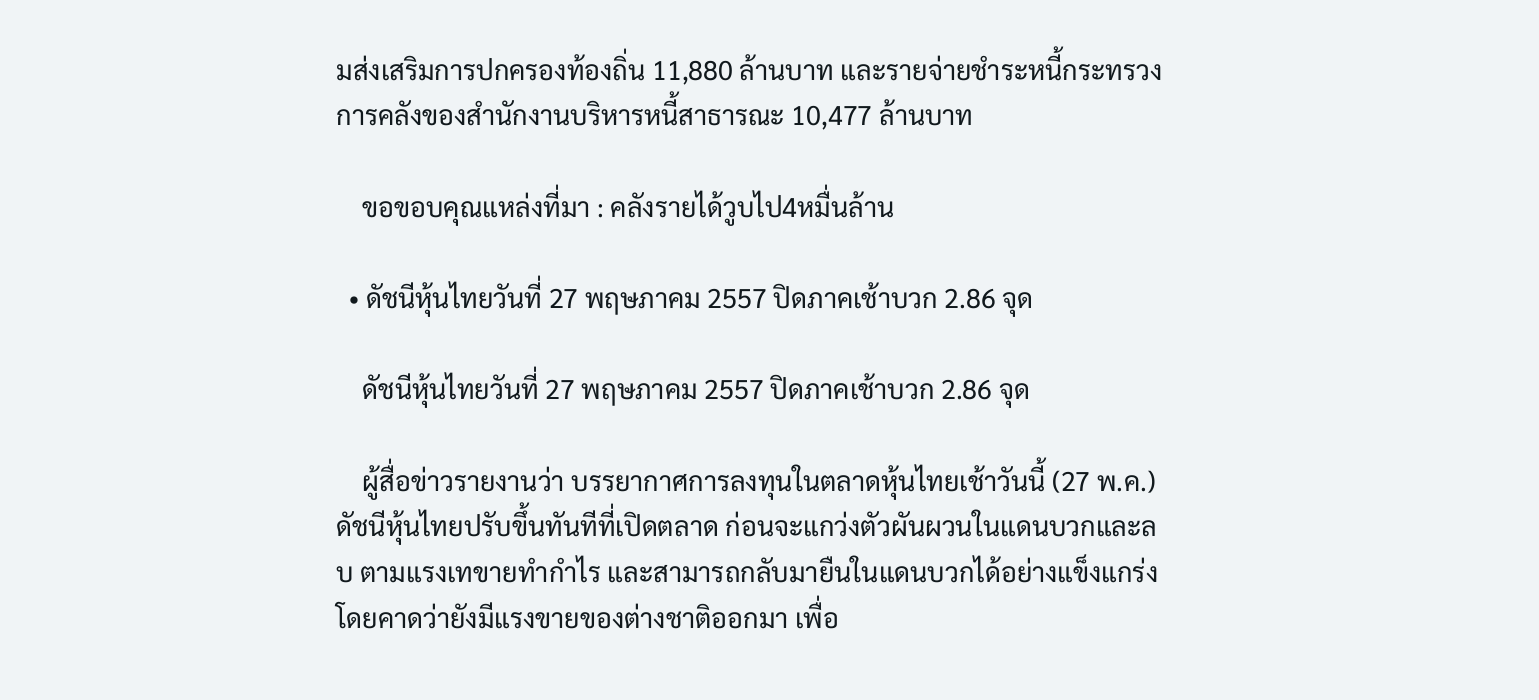มส่งเสริมการปกครองท้องถิ่น 11,880 ล้านบาท และรายจ่ายชำระหนี้กระทรวงการคลังของสำนักงานบริหารหนี้สาธารณะ 10,477 ล้านบาท

    ขอขอบคุณแหล่งที่มา : คลังรายได้วูบไป4หมื่นล้าน

  • ดัชนีหุ้นไทยวันที่ 27 พฤษภาคม 2557 ปิดภาคเช้าบวก 2.86 จุด

    ดัชนีหุ้นไทยวันที่ 27 พฤษภาคม 2557 ปิดภาคเช้าบวก 2.86 จุด

    ผู้สื่อข่าวรายงานว่า บรรยากาศการลงทุนในตลาดหุ้นไทยเช้าวันนี้ (27 พ.ค.) ดัชนีหุ้นไทยปรับขึ้นทันทีที่เปิดตลาด ก่อนจะแกว่งตัวผันผวนในแดนบวกและลบ ตามแรงเทขายทำกำไร และสามารถกลับมายืนในแดนบวกได้อย่างแข็งแกร่ง โดยคาดว่ายังมีแรงขายของต่างชาติออกมา เพื่อ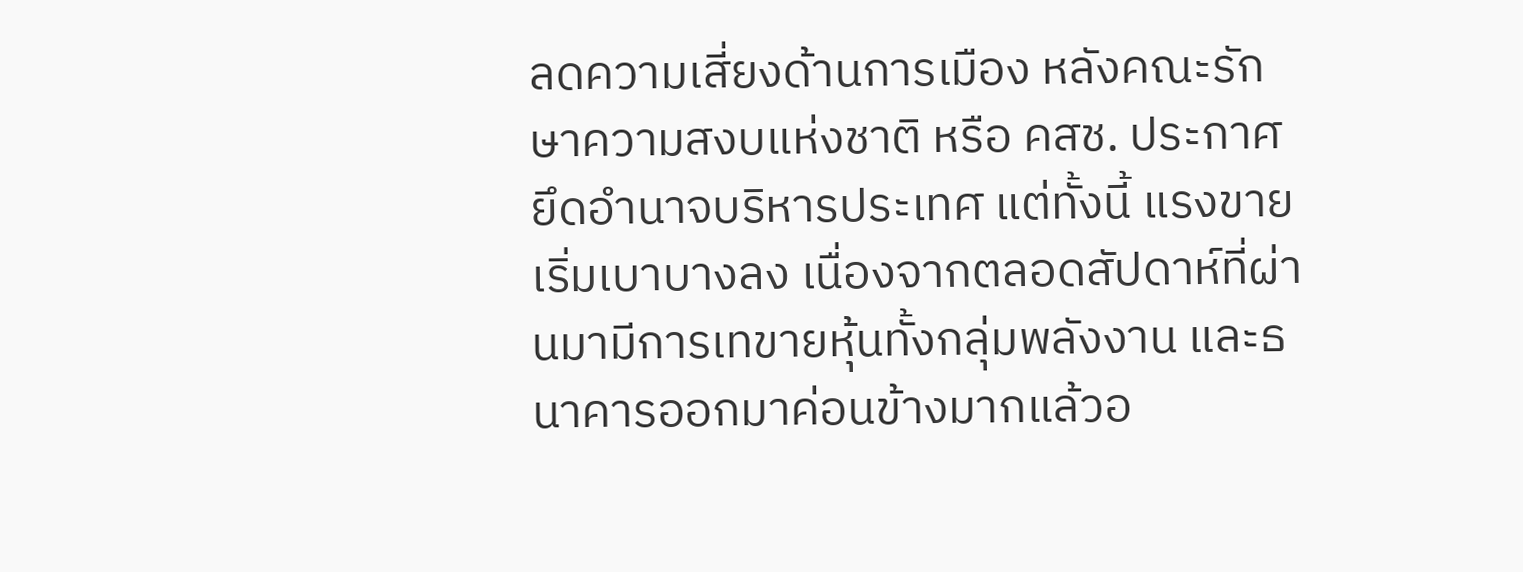ลดความเสี่ยงด้านการเมือง หลังคณะรักษาความสงบแห่งชาติ หรือ คสช. ประกาศยึดอำนาจบริหารประเทศ แต่ทั้งนี้ แรงขายเริ่มเบาบางลง เนื่องจากตลอดสัปดาห์ที่ผ่านมามีการเทขายหุ้นทั้งกลุ่มพลังงาน และธนาคารออกมาค่อนข้างมากแล้วอ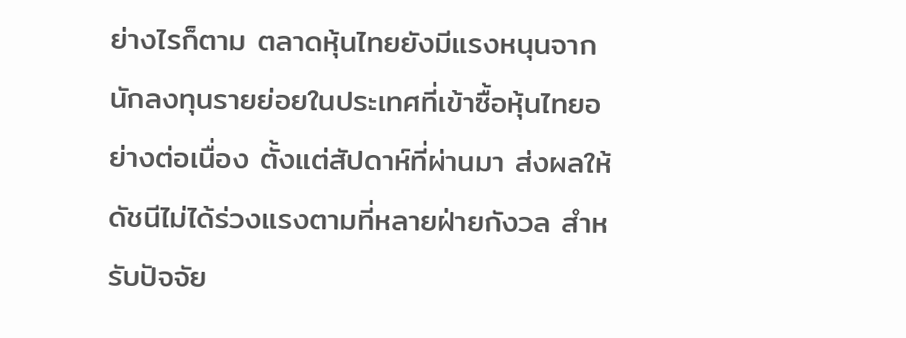ย่างไรก็ตาม ตลาดหุ้นไทยยังมีแรงหนุนจากนักลงทุนรายย่อยในประเทศที่เข้าซื้อหุ้นไทยอย่างต่อเนื่อง ตั้งแต่สัปดาห์ที่ผ่านมา ส่งผลให้ดัชนีไม่ได้ร่วงแรงตามที่หลายฝ่ายกังวล สำหรับปัจจัย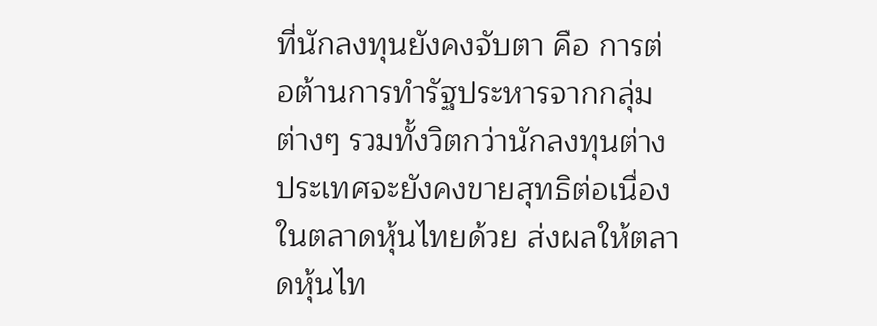ที่นักลงทุนยังคงจับตา คือ การต่อต้านการทำรัฐประหารจากกลุ่มต่างๆ รวมทั้งวิตกว่านักลงทุนต่างประเทศจะยังคงขายสุทธิต่อเนื่องในตลาดหุ้นไทยด้วย ส่งผลให้ตลาดหุ้นไท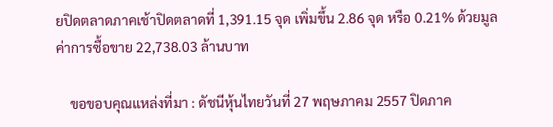ยปิดตลาดภาคเช้าปิดตลาดที่ 1,391.15 จุด เพิ่มขึ้น 2.86 จุด หรือ 0.21% ด้วยมูลค่าการซื้อขาย 22,738.03 ล้านบาท

    ขอขอบคุณแหล่งที่มา : ดัชนีหุ้นไทยวันที่ 27 พฤษภาคม 2557 ปิดภาค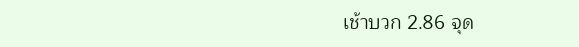เช้าบวก 2.86 จุด